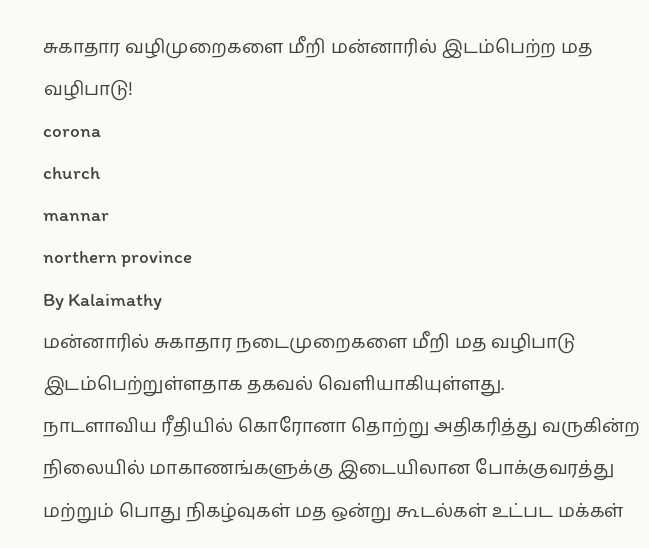சுகாதார வழிமுறைகளை மீறி மன்னாரில் இடம்பெற்ற மத வழிபாடு!
corona
church
mannar
northern province
By Kalaimathy
மன்னாரில் சுகாதார நடைமுறைகளை மீறி மத வழிபாடு இடம்பெற்றுள்ளதாக தகவல் வெளியாகியுள்ளது.
நாடளாவிய ரீதியில் கொரோனா தொற்று அதிகரித்து வருகின்ற நிலையில் மாகாணங்களுக்கு இடையிலான போக்குவரத்து மற்றும் பொது நிகழ்வுகள் மத ஒன்று கூடல்கள் உட்பட மக்கள்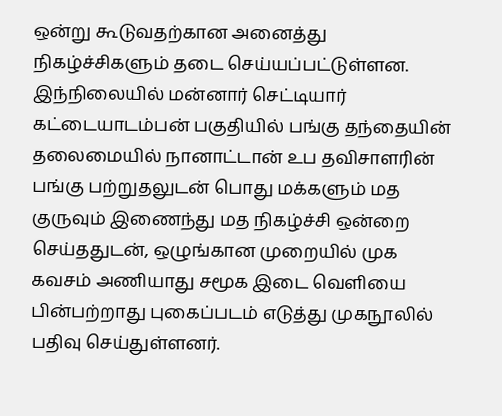ஒன்று கூடுவதற்கான அனைத்து நிகழ்ச்சிகளும் தடை செய்யப்பட்டுள்ளன.
இந்நிலையில் மன்னார் செட்டியார் கட்டையாடம்பன் பகுதியில் பங்கு தந்தையின் தலைமையில் நானாட்டான் உப தவிசாளரின் பங்கு பற்றுதலுடன் பொது மக்களும் மத குருவும் இணைந்து மத நிகழ்ச்சி ஒன்றை செய்ததுடன், ஒழுங்கான முறையில் முக கவசம் அணியாது சமூக இடை வெளியை பின்பற்றாது புகைப்படம் எடுத்து முகநூலில் பதிவு செய்துள்ளனர்.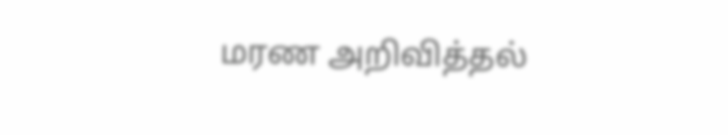மரண அறிவித்தல்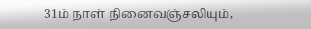31ம் நாள் நினைவஞ்சலியும்,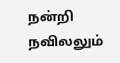நன்றி நவிலலும்